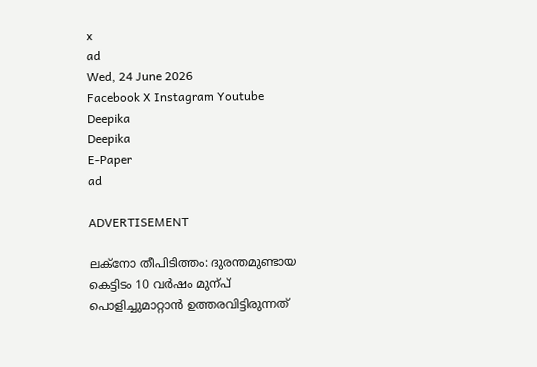x
ad
Wed, 24 June 2026
Facebook X Instagram Youtube
Deepika
Deepika
E-Paper
ad

ADVERTISEMENT

ലക്നോ തീപിടിത്തം: ദുരന്തമുണ്ടായ കെട്ടിടം 10 വർഷം മുന്പ് പൊളിച്ചുമാറ്റാൻ ഉത്തരവിട്ടിരുന്നത്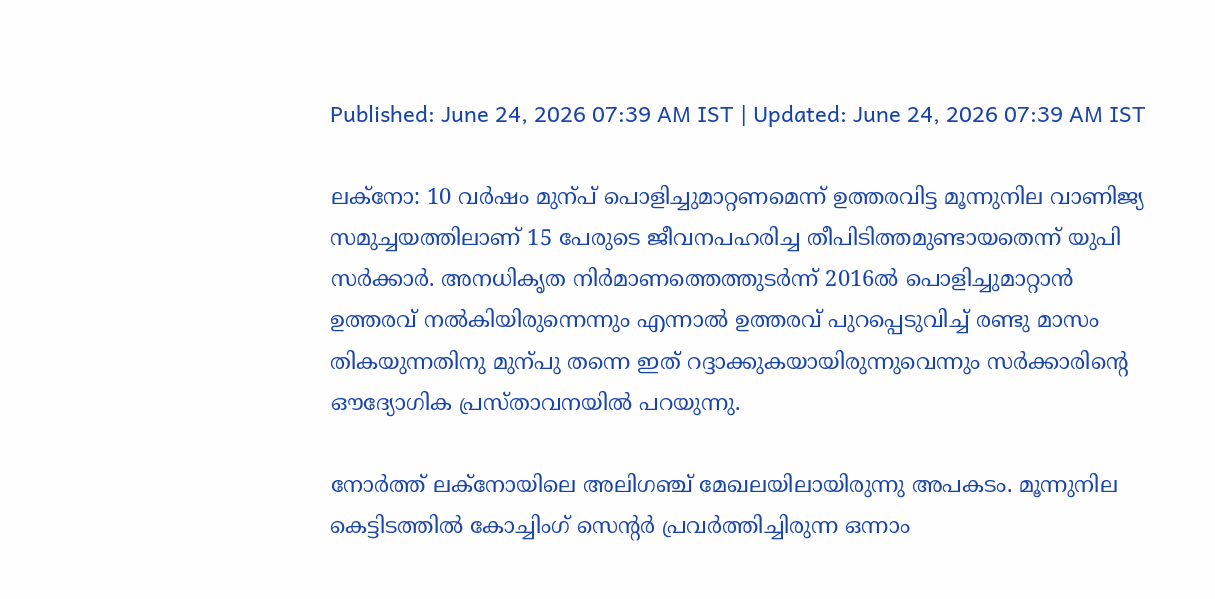Published: June 24, 2026 07:39 AM IST | Updated: June 24, 2026 07:39 AM IST

ലക്നോ: 10 വർഷം മുന്പ് പൊളിച്ചുമാറ്റണമെന്ന് ഉത്തരവിട്ട മൂന്നുനില വാണിജ്യ സമുച്ചയത്തിലാണ് 15 പേരുടെ ജീവനപഹരിച്ച തീപിടിത്തമുണ്ടായതെന്ന് യുപി സർക്കാർ. അനധികൃത നിർമാണത്തെത്തുടർന്ന് 2016ൽ പൊളിച്ചുമാറ്റാൻ ഉത്തരവ് നൽകിയിരുന്നെന്നും എന്നാൽ ഉത്തരവ് പുറപ്പെടുവിച്ച് രണ്ടു മാസം തികയുന്നതിനു മുന്പു തന്നെ ഇത് റദ്ദാക്കുകയായിരുന്നുവെന്നും സർക്കാരിന്‍റെ ഔദ്യോഗിക പ്രസ്താവനയിൽ പറയുന്നു.

നോർത്ത് ലക്നോയിലെ അലിഗഞ്ച് മേഖലയിലായിരുന്നു അപകടം. മൂന്നുനില കെട്ടിടത്തിൽ കോച്ചിംഗ് സെന്‍റർ പ്രവർത്തിച്ചിരുന്ന ഒന്നാം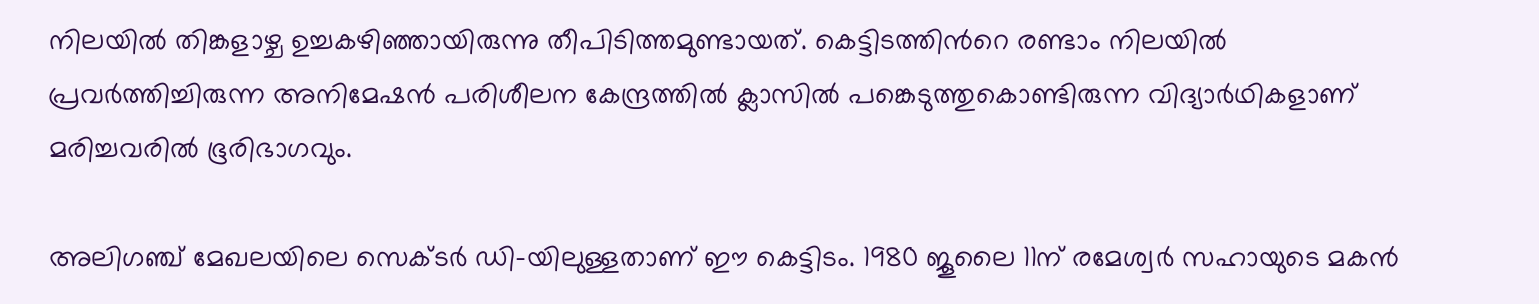നിലയിൽ തിങ്കളാഴ്ച ഉച്ചകഴിഞ്ഞായിരുന്നു തീപിടിത്തമുണ്ടായത്. കെട്ടിടത്തിന്‍റെ രണ്ടാം നിലയിൽ പ്രവർത്തിച്ചിരുന്ന അനിമേഷൻ പരിശീലന കേന്ദ്രത്തിൽ ക്ലാസിൽ പങ്കെടുത്തുകൊണ്ടിരുന്ന വിദ്യാർഥികളാണ് മരിച്ചവരിൽ ഭൂരിഭാഗവും.

അലിഗഞ്ച് മേഖലയിലെ സെക്ടർ ഡി-യിലുള്ളതാണ് ഈ കെട്ടിടം. 1980 ജൂലൈ 11ന് രമേശ്വർ സഹായുടെ മകൻ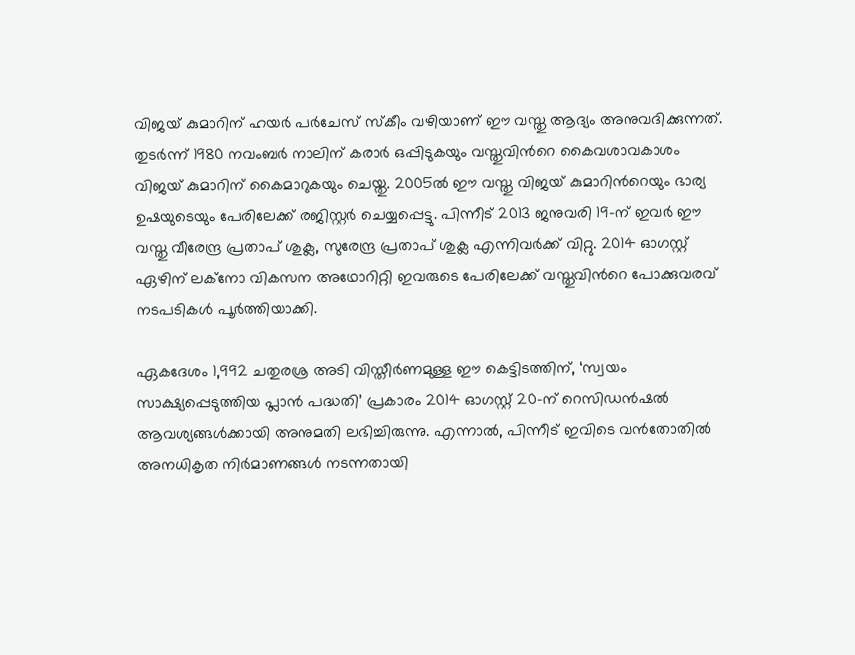വിജയ് കുമാറിന് ഹയർ പർചേസ് സ്കീം വഴിയാണ് ഈ വസ്തു ആദ്യം അനുവദിക്കുന്നത്. തുടർന്ന് 1980 നവംബർ നാലിന് കരാർ ഒപ്പിടുകയും വസ്തുവിന്‍റെ കൈവശാവകാശം വിജയ് കുമാറിന് കൈമാറുകയും ചെയ്തു. 2005ൽ ഈ വസ്തു വിജയ് കുമാറിന്‍റെയും ഭാര്യ ഉഷയുടെയും പേരിലേക്ക് രജിസ്റ്റർ ചെയ്യപ്പെട്ടു. പിന്നീട് 2013 ജനുവരി 19-ന് ഇവർ ഈ വസ്തു വീരേന്ദ്ര പ്രതാപ് ശുക്ല, സുരേന്ദ്ര പ്രതാപ് ശുക്ല എന്നിവർക്ക് വിറ്റു. 2014 ഓഗസ്റ്റ് ഏഴിന് ലക്നോ വികസന അഥോറിറ്റി ഇവരുടെ പേരിലേക്ക് വസ്തുവിന്‍റെ പോക്കുവരവ് നടപടികൾ പൂർത്തിയാക്കി.

ഏകദേശം 1,992 ചതുരശ്ര അടി വിസ്തീർണമുള്ള ഈ കെട്ടിടത്തിന്, ‘സ്വയം സാക്ഷ്യപ്പെടുത്തിയ പ്ലാൻ പദ്ധതി’ പ്രകാരം 2014 ഓഗസ്റ്റ് 20-ന് റെസിഡൻഷൽ ആവശ്യങ്ങൾക്കായി അനുമതി ലഭിച്ചിരുന്നു. എന്നാൽ, പിന്നീട് ഇവിടെ വൻതോതിൽ അനധികൃത നിർമാണങ്ങൾ നടന്നതായി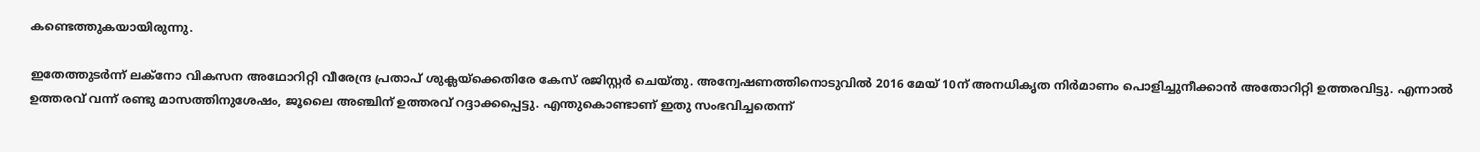കണ്ടെത്തുകയായിരുന്നു.

ഇതേത്തുടർന്ന് ലക്നോ വികസന അഥോറിറ്റി വീരേന്ദ്ര പ്രതാപ് ശുക്ലയ്ക്കെതിരേ കേസ് രജിസ്റ്റർ ചെയ്തു. അന്വേഷണത്തിനൊടുവിൽ 2016 മേയ് 10ന് അനധികൃത നിർമാണം പൊളിച്ചുനീക്കാൻ അതോറിറ്റി ഉത്തരവിട്ടു. എന്നാൽ ഉത്തരവ് വന്ന് രണ്ടു മാസത്തിനുശേഷം, ജൂലൈ അഞ്ചിന് ഉത്തരവ് റദ്ദാക്കപ്പെട്ടു. എന്തുകൊണ്ടാണ് ഇതു സംഭവിച്ചതെന്ന്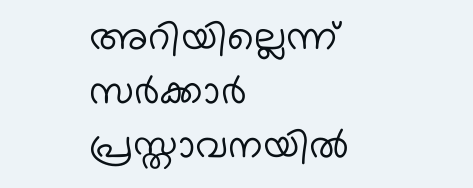അറിയില്ലെന്ന് സർക്കാർ പ്രസ്താവനയിൽ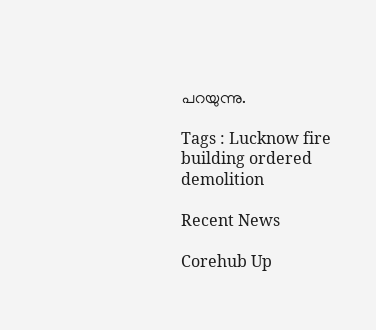പറയുന്നു.

Tags : Lucknow fire building ordered demolition

Recent News

Corehub Up